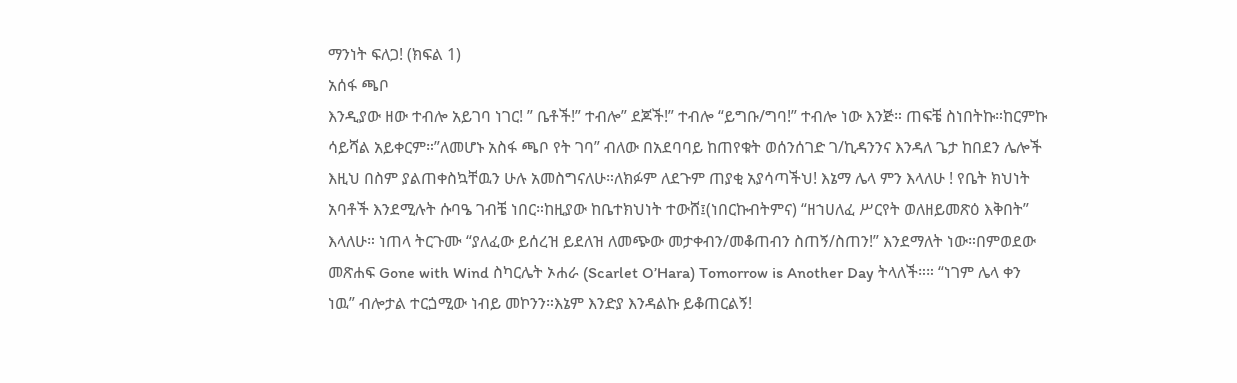ማንነት ፍለጋ! (ክፍል 1)
አሰፋ ጫቦ
እንዲያው ዘው ተብሎ አይገባ ነገር! ” ቤቶች!” ተብሎ” ደጆች!” ተብሎ “ይግቡ/ግባ!” ተብሎ ነው እንጅ። ጠፍቼ ስነበትኩ።ከርምኩ ሳይሻል አይቀርም።”ለመሆኑ አስፋ ጫቦ የት ገባ” ብለው በአደባባይ ከጠየቁት ወሰንሰገድ ገ/ኪዳንንና እንዳለ ጌታ ከበደን ሌሎች እዚህ በስም ያልጠቀስኳቸዉን ሁሉ አመስግናለሁ።ለክፉም ለደጉም ጠያቂ አያሳጣችህ! እኔማ ሌላ ምን እላለሁ ! የቤት ክህነት አባቶች እንደሚሉት ሱባዔ ገብቼ ነበር።ከዚያው ከቤተክህነት ተውሸ፤(ነበርኩብትምና) “ዘኀሀለፈ ሥርየት ወለዘይመጽዕ እቅበት” እላለሁ። ነጠላ ትርጉሙ “ያለፈው ይሰረዝ ይደለዝ ለመጭው መታቀብን/መቆጠብን ስጠኝ/ስጠን!” እንደማለት ነው።በምወደው መጽሐፍ Gone with Wind ስካርሌት ኦሐራ (Scarlet O’Hara) Tomorrow is Another Day ትላለች።። “ነገም ሌላ ቀን ነዉ” ብሎታል ተርጏሚው ነብይ መኮንን።እኔም እንድያ እንዳልኩ ይቆጠርልኝ!